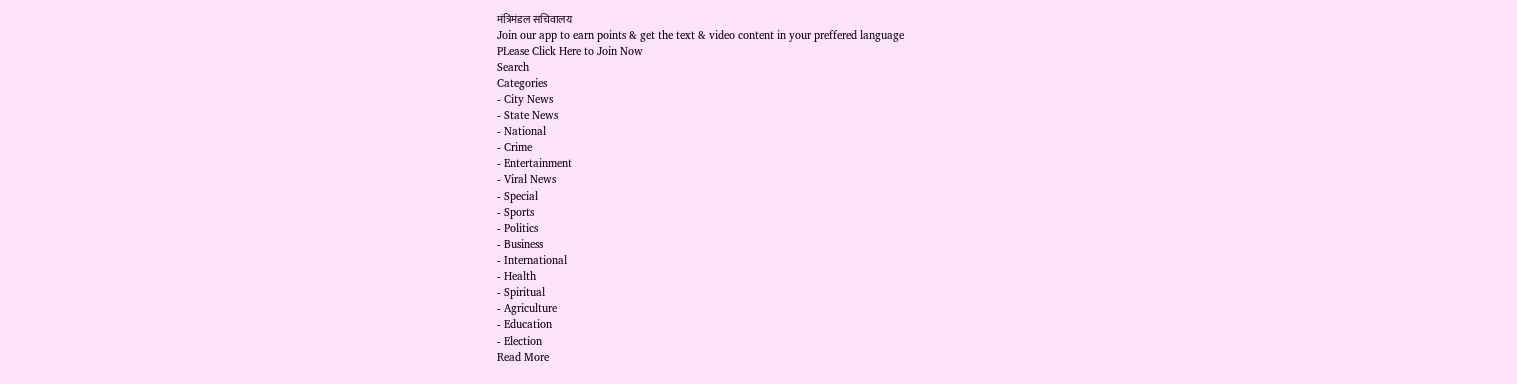मंत्रिमंडल सचिवालय
Join our app to earn points & get the text & video content in your preffered language
PLease Click Here to Join Now
Search
Categories
- City News
- State News
- National
- Crime
- Entertainment
- Viral News
- Special
- Sports
- Politics
- Business
- International
- Health
- Spiritual
- Agriculture
- Education
- Election
Read More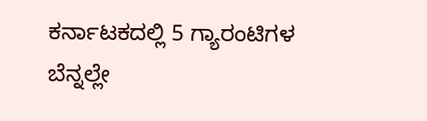ಕರ್ನಾಟಕದಲ್ಲಿ 5 ಗ್ಯಾರಂಟಿಗಳ ಬೆನ್ನಲ್ಲೇ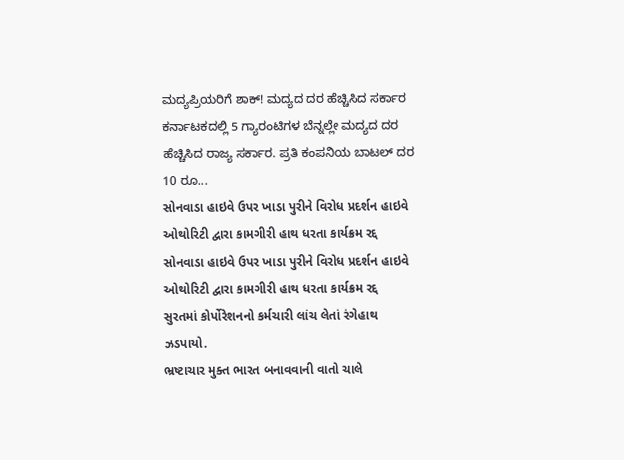ಮದ್ಯಪ್ರಿಯರಿಗೆ ಶಾಕ್! ಮದ್ಯದ ದರ ಹೆಚ್ಚಿಸಿದ ಸರ್ಕಾರ
ಕರ್ನಾಟಕದಲ್ಲಿ 5 ಗ್ಯಾರಂಟಿಗಳ ಬೆನ್ನಲ್ಲೇ ಮದ್ಯದ ದರ ಹೆಚ್ಚಿಸಿದ ರಾಜ್ಯ ಸರ್ಕಾರ. ಪ್ರತಿ ಕಂಪನಿಯ ಬಾಟಲ್ ದರ 10 ರೂ...
સોનવાડા હાઇવે ઉપર ખાડા પુરીને વિરોધ પ્રદર્શન હાઇવે ઓથોરિટી દ્વારા કામગીરી હાથ ધરતા કાર્યક્રમ રદ્દ
સોનવાડા હાઇવે ઉપર ખાડા પુરીને વિરોધ પ્રદર્શન હાઇવે ઓથોરિટી દ્વારા કામગીરી હાથ ધરતા કાર્યક્રમ રદ્દ
સુરતમાં કોર્પોરેશનનો કર્મચારી લાંચ લેતાં રંગેહાથ ઝડપાયો.
ભ્રષ્ટાચાર મુક્ત ભારત બનાવવાની વાતો ચાલે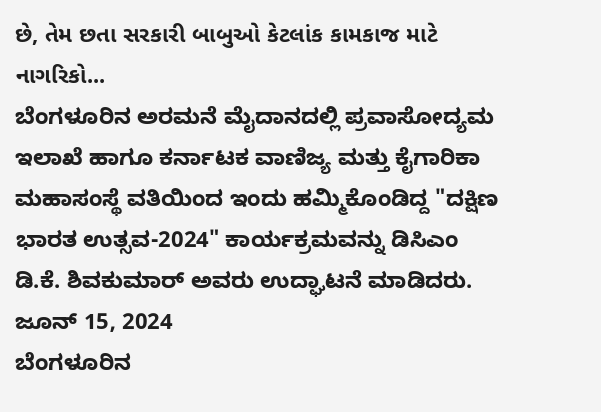છે, તેમ છતા સરકારી બાબુઓ કેટલાંક કામકાજ માટે નાગરિકો...
ಬೆಂಗಳೂರಿನ ಅರಮನೆ ಮೈದಾನದಲ್ಲಿ ಪ್ರವಾಸೋದ್ಯಮ ಇಲಾಖೆ ಹಾಗೂ ಕರ್ನಾಟಕ ವಾಣಿಜ್ಯ ಮತ್ತು ಕೈಗಾರಿಕಾ ಮಹಾಸಂಸ್ಥೆ ವತಿಯಿಂದ ಇಂದು ಹಮ್ಮಿಕೊಂಡಿದ್ದ "ದಕ್ಷಿಣ ಭಾರತ ಉತ್ಸವ-2024" ಕಾರ್ಯಕ್ರಮವನ್ನು ಡಿಸಿಎಂ ಡಿ.ಕೆ. ಶಿವಕುಮಾರ್ ಅವರು ಉದ್ಘಾಟನೆ ಮಾಡಿದರು.
ಜೂನ್ 15, 2024
ಬೆಂಗಳೂರಿನ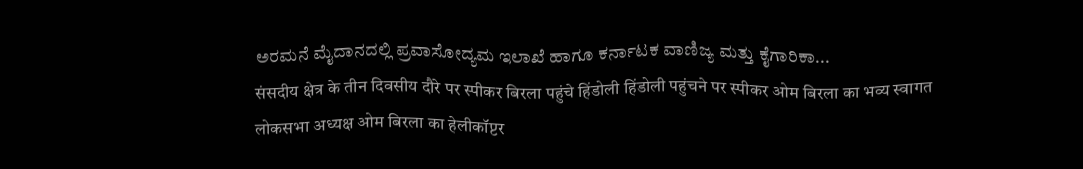ಅರಮನೆ ಮೈದಾನದಲ್ಲಿ ಪ್ರವಾಸೋದ್ಯಮ ಇಲಾಖೆ ಹಾಗೂ ಕರ್ನಾಟಕ ವಾಣಿಜ್ಯ ಮತ್ತು ಕೈಗಾರಿಕಾ...
संसदीय क्षेत्र के तीन दिवसीय दौरे पर स्पीकर बिरला पहुंचे हिंडोली हिंडोली पहुंचने पर स्पीकर ओम बिरला का भव्य स्वागत
लोकसभा अध्यक्ष ओम बिरला का हेलीकॉप्टर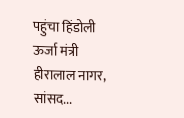पहुंचा हिंडोली
ऊर्जा मंत्री हीरालाल नागर, सांसद...